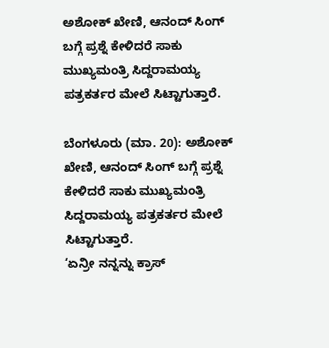ಅಶೋಕ್ ಖೇಣಿ, ಆನಂದ್ ಸಿಂಗ್ ಬಗ್ಗೆ ಪ್ರಶ್ನೆ ಕೇಳಿದರೆ ಸಾಕು  ಮುಖ್ಯಮಂತ್ರಿ ಸಿದ್ದರಾಮಯ್ಯ ಪತ್ರಕರ್ತರ ಮೇಲೆ ಸಿಟ್ಟಾಗುತ್ತಾರೆ.

ಬೆಂಗಳೂರು (ಮಾ. 20): ಅಶೋಕ್ ಖೇಣಿ, ಆನಂದ್ ಸಿಂಗ್ ಬಗ್ಗೆ ಪ್ರಶ್ನೆ ಕೇಳಿದರೆ ಸಾಕು ಮುಖ್ಯಮಂತ್ರಿ ಸಿದ್ದರಾಮಯ್ಯ ಪತ್ರಕರ್ತರ ಮೇಲೆ ಸಿಟ್ಟಾಗುತ್ತಾರೆ.
‘ಏನ್ರೀ ನನ್ನನ್ನು ಕ್ರಾಸ್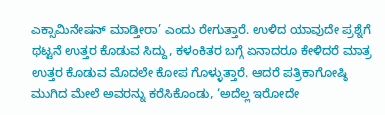ಎಕ್ಸಾಮಿನೇಷನ್ ಮಾಡ್ತೀರಾ’ ಎಂದು ರೇಗುತ್ತಾರೆ. ಉಳಿದ ಯಾವುದೇ ಪ್ರಶ್ನೆಗೆ ಥಟ್ಟನೆ ಉತ್ತರ ಕೊಡುವ ಸಿದ್ದು, ಕಳಂಕಿತರ ಬಗ್ಗೆ ಏನಾದರೂ ಕೇಳಿದರೆ ಮಾತ್ರ ಉತ್ತರ ಕೊಡುವ ಮೊದಲೇ ಕೋಪ ಗೊಳ್ಳುತ್ತಾರೆ. ಆದರೆ ಪತ್ರಿಕಾಗೋಷ್ಠಿ ಮುಗಿದ ಮೇಲೆ ಅವರನ್ನು ಕರೆಸಿಕೊಂಡು, ‘ಅದೆಲ್ಲ ಇರೋದೇ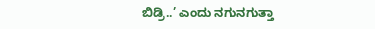ಬಿಡ್ರಿ..’ ಎಂದು ನಗುನಗುತ್ತಾ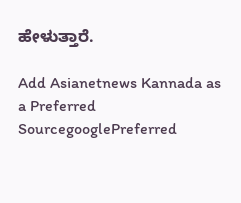ಹೇಳುತ್ತಾರೆ.

Add Asianetnews Kannada as a Preferred SourcegooglePreferred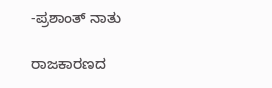-ಪ್ರಶಾಂತ್ ನಾತು

ರಾಜಕಾರಣದ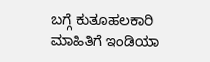ಬಗ್ಗೆ ಕುತೂಹಲಕಾರಿ ಮಾಹಿತಿಗೆ ಇಂಡಿಯಾ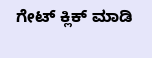ಗೇಟ್ ಕ್ಲಿಕ್ ಮಾಡಿ